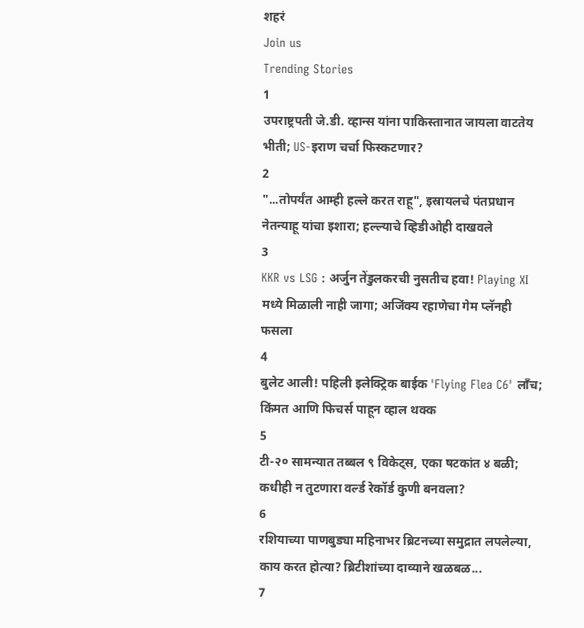शहरं
Join us
Trending Stories
1
उपराष्ट्रपती जे.डी. व्हान्स यांना पाकिस्तानात जायला वाटतेय भीती; US-इराण चर्चा फिस्कटणार?
2
"...तोपर्यंत आम्ही हल्ले करत राहू", इस्रायलचे पंतप्रधान नेतन्याहू यांचा इशारा; हल्ल्याचे व्हिडीओही दाखवले
3
KKR vs LSG : अर्जुन तेंडुलकरची नुसतीच हवा! Playing XI मध्ये मिळाली नाही जागा; अजिंक्य रहाणेचा गेम प्लॅनही फसला
4
बुलेट आली! पहिली इलेक्ट्रिक बाईक 'Flying Flea C6' लाँच; किंमत आणि फिचर्स पाहून व्हाल थक्क
5
टी-२० सामन्यात तब्बल ९ विकेट्स, एका षटकांत ४ बळी; कधीही न तुटणारा वर्ल्ड रेकॉर्ड कुणी बनवला?
6
रशियाच्या पाणबुड्या महिनाभर ब्रिटनच्या समुद्रात लपलेल्या, काय करत होत्या? ब्रिटीशांच्या दाव्याने खळबळ...
7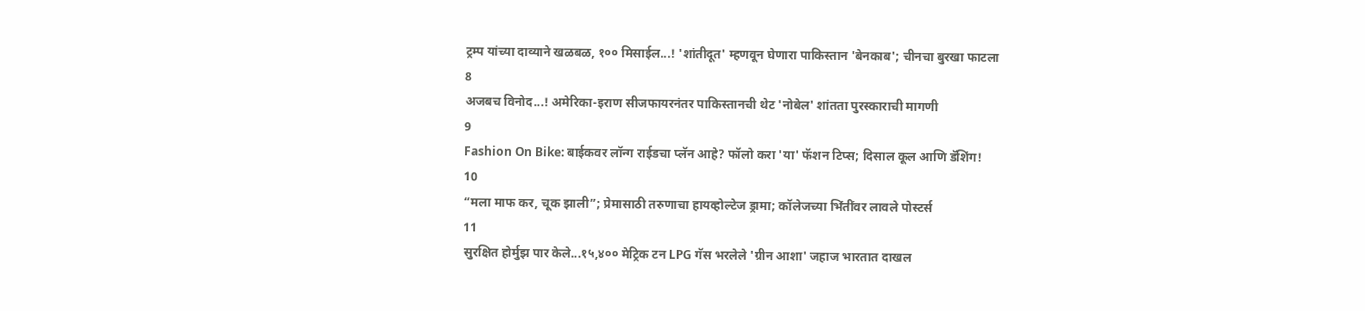ट्रम्प यांच्या दाव्याने खळबळ, १०० मिसाईल...! 'शांतीदूत' म्हणवून घेणारा पाकिस्तान 'बेनकाब'; चीनचा बुरखा फाटला
8
अजबच विनोद...! अमेरिका-इराण सीजफायरनंतर पाकिस्तानची थेट 'नोबेल' शांतता पुरस्काराची मागणी
9
Fashion On Bike: बाईकवर लॉन्ग राईडचा प्लॅन आहे? फॉलो करा 'या' फॅशन टिप्स; दिसाल कूल आणि डॅशिंग!
10
“मला माफ कर, चूक झाली”; प्रेमासाठी तरुणाचा हायव्होल्टेज ड्रामा; कॉलेजच्या भिंतींवर लावले पोस्टर्स
11
सुरक्षित होर्मुझ पार केले...१५,४०० मेट्रिक टन LPG गॅस भरलेले 'ग्रीन आशा' जहाज भारतात दाखल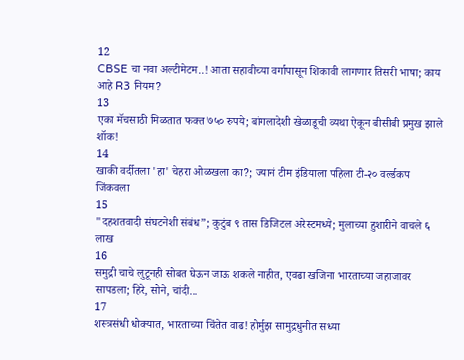12
CBSE चा नवा अल्टीमेटम..! आता सहावीच्या वर्गापासून शिकावी लागणार तिसरी भाषा; काय आहे R3 नियम?
13
एका मॅचसाठी मिळतात फक्त ७५० रुपये; बांगलादेशी खेळाडूची व्यथा ऐकून बीसीबी प्रमुख झाले शॉक!
14
खाकी वर्दीतला 'हा' चेहरा ओळखला का?; ज्यानं टीम इंडियाला पहिला टी-२० वर्ल्डकप जिंकवला
15
"दहशतवादी संघटनेशी संबंध”; कुटुंब ९ तास डिजिटल अरेस्टमध्ये; मुलाच्या हुशारीने वाचले ६ लाख
16
समुद्री चाचे लुटूनही सोबत घेऊन जाऊ शकले नाहीत, एवढा खजिना भारताच्या जहाजावर सापडला; हिरे, सोने, चांदी...
17
शस्त्रसंधी धोक्यात, भारताच्या चिंतेत वाढ! होर्मुझ सामुद्रधुनीत सध्या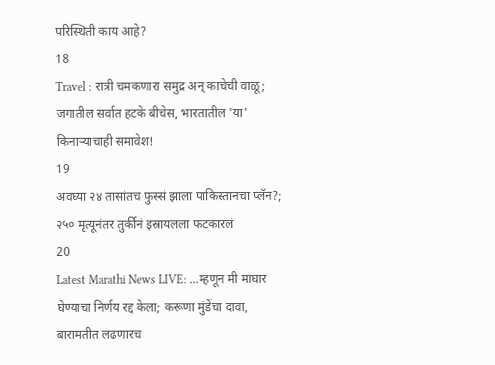परिस्थिती काय आहे?
18
Travel : रात्री चमकणारा समुद्र अन् काचेची वाळू; जगातील सर्वात हटके बीचेस, भारतातील 'या' किनाऱ्याचाही समावेश!
19
अवघ्या २४ तासांतच फुस्सं झाला पाकिस्तानचा प्लॅन?; २५० मृत्यूनंतर तुर्कीनं इस्रायलला फटकारलं
20
Latest Marathi News LIVE: ...म्हणून मी माघार घेण्याचा निर्णय रद्द केला; करूणा मुंडेंचा दावा, बारामतीत लढणारच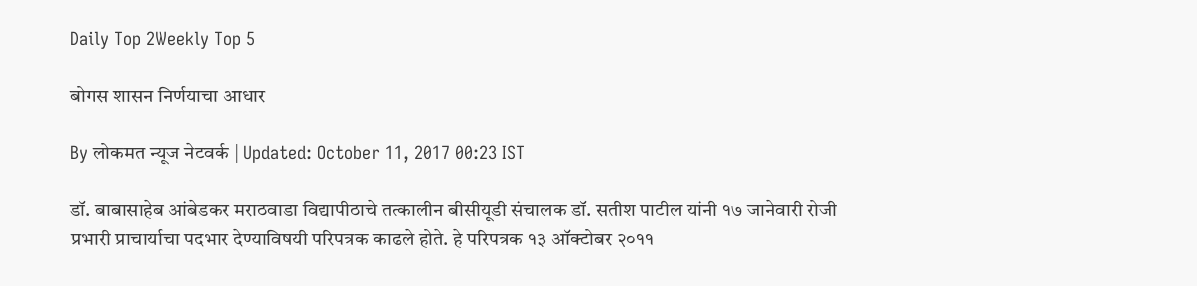Daily Top 2Weekly Top 5

बोगस शासन निर्णयाचा आधार

By लोकमत न्यूज नेटवर्क | Updated: October 11, 2017 00:23 IST

डॉ. बाबासाहेब आंबेडकर मराठवाडा विद्यापीठाचे तत्कालीन बीसीयूडी संचालक डॉ. सतीश पाटील यांनी १७ जानेवारी रोजी प्रभारी प्राचार्याचा पदभार देण्याविषयी परिपत्रक काढले होते. हे परिपत्रक १३ ऑक्टोबर २०११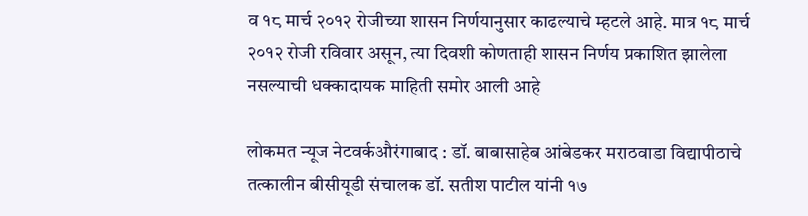व १८ मार्च २०१२ रोजीच्या शासन निर्णयानुसार काढल्याचे म्हटले आहे. मात्र १८ मार्च २०१२ रोजी रविवार असून, त्या दिवशी कोणताही शासन निर्णय प्रकाशित झालेला नसल्याची धक्कादायक माहिती समोर आली आहे

लोकमत न्यूज नेटवर्कऔरंगाबाद : डॉ. बाबासाहेब आंबेडकर मराठवाडा विद्यापीठाचे तत्कालीन बीसीयूडी संचालक डॉ. सतीश पाटील यांनी १७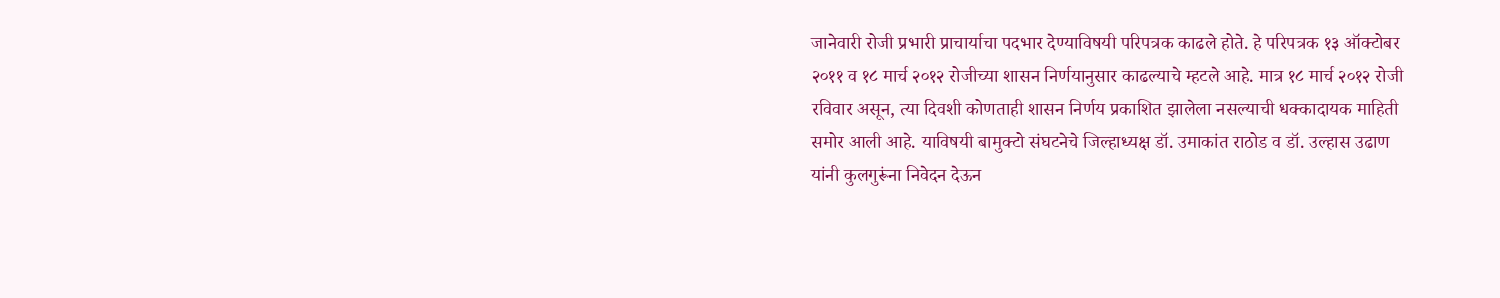जानेवारी रोजी प्रभारी प्राचार्याचा पदभार देण्याविषयी परिपत्रक काढले होते. हे परिपत्रक १३ ऑक्टोबर २०११ व १८ मार्च २०१२ रोजीच्या शासन निर्णयानुसार काढल्याचे म्हटले आहे. मात्र १८ मार्च २०१२ रोजी रविवार असून, त्या दिवशी कोणताही शासन निर्णय प्रकाशित झालेला नसल्याची धक्कादायक माहिती समोर आली आहे. याविषयी बामुक्टो संघटनेचे जिल्हाध्यक्ष डॉ. उमाकांत राठोड व डॉ. उल्हास उढाण यांनी कुलगुरूंना निवेदन देऊन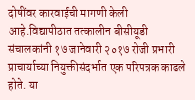दोषींवर कारवाईची मागणी केली आहे.विद्यापीठात तत्कालीन बीसीयूडी संचालकांनी १७ जानेवारी २०१७ रोजी प्रभारी प्राचार्याच्या नियुक्तीसंदर्भात एक परिपत्रक काढले होते. या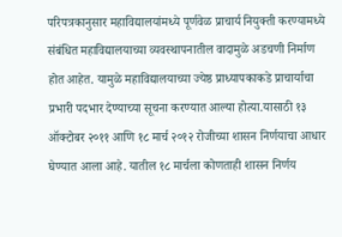परिपत्रकानुसार महाविद्यालयांमध्ये पूर्णवेळ प्राचार्य नियुक्ती करण्यामध्ये संबंधित महाविद्यालयाच्या व्यवस्थापनातील वादामुळे अडचणी निर्माण होत आहेत. यामुळे महाविद्यालयाच्या ज्येष्ठ प्राध्यापकाकडे प्राचार्याचा प्रभारी पदभार देण्याच्या सूचना करण्यात आल्या होत्या.यासाठी १३ ऑक्टोबर २०११ आणि १८ मार्च २०१२ रोजीच्या शासन निर्णयाचा आधार घेण्यात आला आहे. यातील १८ मार्चला कोणताही शासन निर्णय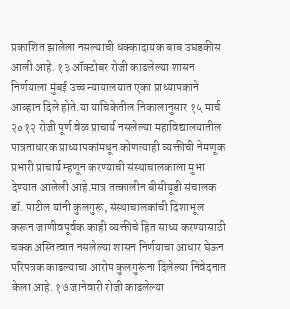प्रकाशित झालेला नसल्याची धक्कादायक बाब उघडकीस आली आहे. १३ ऑक्टोबर रोजी काढलेल्या शासन निर्णयाला मुंबई उच्च न्यायालयात एका प्राध्यापकाने आव्हान दिले होते.या याचिकेतील निकालानुसार १५ मार्च २०१२ रोजी पूर्ण वेळ प्राचार्य नसलेल्या महाविद्यालयातील पात्रताधारक प्राध्यापकांमधून कोणत्याही व्यक्तीची नेमणूक प्रभारी प्राचार्य म्हणून करण्याची संस्थाचालकाला मुभा देण्यात आलेली आहे.मात्र तत्कालीन बीसीयूडी संचालक डॉ. पाटील यांनी कुलगुरू, संस्थाचालकांची दिशाभूल करून जाणीवपूर्वक काही व्यक्तीचे हित साध्य करण्यासाठी चक्क अस्तित्वात नसलेल्या शासन निर्णयाचा आधार घेऊन परिपत्रक काढल्याचा आरोप कुलगुरूंना दिलेल्या निवेदनात केला आहे. १७ जानेवारी रोजी काढलेल्या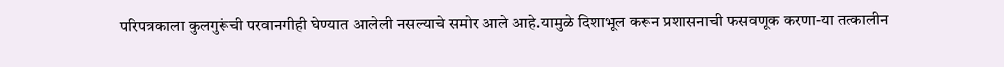परिपत्रकाला कुलगुरूंची परवानगीही घेण्यात आलेली नसल्याचे समोर आले आहे.यामुळे दिशाभूल करून प्रशासनाची फसवणूक करणा-या तत्कालीन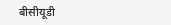बीसीयूडी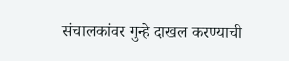संचालकांवर गुन्हे दाखल करण्याची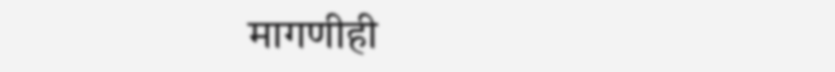मागणीही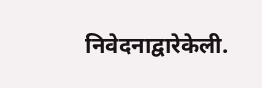निवेदनाद्वारेकेली.